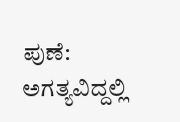ಪುಣೆ: ಅಗತ್ಯವಿದ್ದಲ್ಲಿ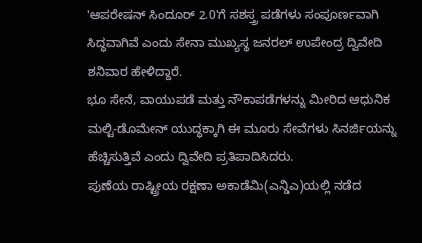'ಆಪರೇಷನ್ ಸಿಂದೂರ್ 2.0'ಗೆ ಸಶಸ್ತ್ರ ಪಡೆಗಳು ಸಂಪೂರ್ಣವಾಗಿ ಸಿದ್ಧವಾಗಿವೆ ಎಂದು ಸೇನಾ ಮುಖ್ಯಸ್ಥ ಜನರಲ್ ಉಪೇಂದ್ರ ದ್ವಿವೇದಿ ಶನಿವಾರ ಹೇಳಿದ್ದಾರೆ.
ಭೂ ಸೇನೆ, ವಾಯುಪಡೆ ಮತ್ತು ನೌಕಾಪಡೆಗಳನ್ನು ಮೀರಿದ ಆಧುನಿಕ ಮಲ್ಟಿ-ಡೊಮೇನ್ ಯುದ್ಧಕ್ಕಾಗಿ ಈ ಮೂರು ಸೇವೆಗಳು ಸಿನರ್ಜಿಯನ್ನು ಹೆಚ್ಚಿಸುತ್ತಿವೆ ಎಂದು ದ್ವಿವೇದಿ ಪ್ರತಿಪಾದಿಸಿದರು.
ಪುಣೆಯ ರಾಷ್ಟ್ರೀಯ ರಕ್ಷಣಾ ಅಕಾಡೆಮಿ(ಎನ್ಡಿಎ)ಯಲ್ಲಿ ನಡೆದ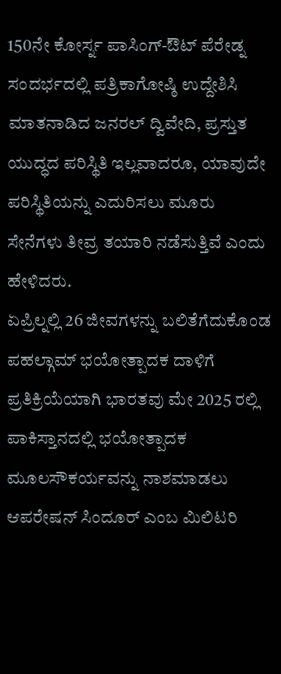150ನೇ ಕೋರ್ಸ್ನ ಪಾಸಿಂಗ್-ಔಟ್ ಪೆರೇಡ್ನ ಸಂದರ್ಭದಲ್ಲಿ ಪತ್ರಿಕಾಗೋಷ್ಠಿ ಉದ್ದೇಶಿಸಿ ಮಾತನಾಡಿದ ಜನರಲ್ ದ್ವಿವೇದಿ, ಪ್ರಸ್ತುತ ಯುದ್ಧದ ಪರಿಸ್ಥಿತಿ ಇಲ್ಲವಾದರೂ, ಯಾವುದೇ ಪರಿಸ್ಥಿತಿಯನ್ನು ಎದುರಿಸಲು ಮೂರು ಸೇನೆಗಳು ತೀವ್ರ ತಯಾರಿ ನಡೆಸುತ್ತಿವೆ ಎಂದು ಹೇಳಿದರು.
ಏಪ್ರಿಲ್ನಲ್ಲಿ 26 ಜೀವಗಳನ್ನು ಬಲಿತೆಗೆದುಕೊಂಡ ಪಹಲ್ಗಾಮ್ ಭಯೋತ್ಪಾದಕ ದಾಳಿಗೆ ಪ್ರತಿಕ್ರಿಯೆಯಾಗಿ ಭಾರತವು ಮೇ 2025 ರಲ್ಲಿ ಪಾಕಿಸ್ತಾನದಲ್ಲಿ ಭಯೋತ್ಪಾದಕ ಮೂಲಸೌಕರ್ಯವನ್ನು ನಾಶಮಾಡಲು ಆಪರೇಷನ್ ಸಿಂದೂರ್ ಎಂಬ ಮಿಲಿಟರಿ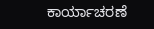ಕಾರ್ಯಾಚರಣೆ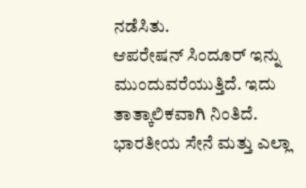ನಡೆಸಿತು.
ಆಪರೇಷನ್ ಸಿಂದೂರ್ ಇನ್ನು ಮುಂದುವರೆಯುತ್ತಿದೆ. ಇದು ತಾತ್ಕಾಲಿಕವಾಗಿ ನಿಂತಿದೆ. ಭಾರತೀಯ ಸೇನೆ ಮತ್ತು ಎಲ್ಲಾ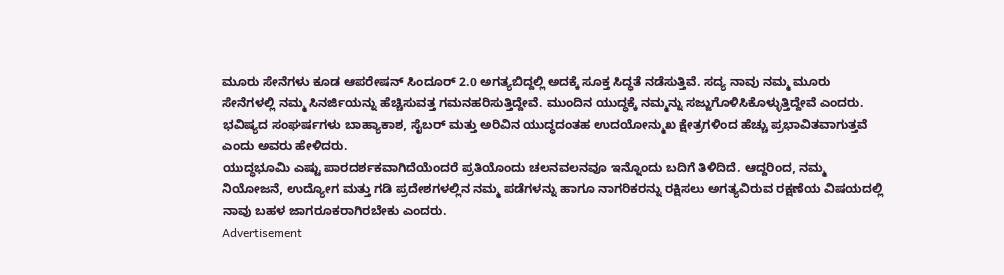ಮೂರು ಸೇನೆಗಳು ಕೂಡ ಆಪರೇಷನ್ ಸಿಂದೂರ್ 2.0 ಅಗತ್ಯಬಿದ್ದಲ್ಲಿ ಅದಕ್ಕೆ ಸೂಕ್ತ ಸಿದ್ಧತೆ ನಡೆಸುತ್ತಿವೆ. ಸದ್ಯ ನಾವು ನಮ್ಮ ಮೂರು ಸೇನೆಗಳಲ್ಲಿ ನಮ್ಮ ಸಿನರ್ಜಿಯನ್ನು ಹೆಚ್ಚಿಸುವತ್ತ ಗಮನಹರಿಸುತ್ತಿದ್ದೇವೆ. ಮುಂದಿನ ಯುದ್ಧಕ್ಕೆ ನಮ್ಮನ್ನು ಸಜ್ಜುಗೊಳಿಸಿಕೊಳ್ಳುತ್ತಿದ್ದೇವೆ ಎಂದರು.
ಭವಿಷ್ಯದ ಸಂಘರ್ಷಗಳು ಬಾಹ್ಯಾಕಾಶ, ಸೈಬರ್ ಮತ್ತು ಅರಿವಿನ ಯುದ್ಧದಂತಹ ಉದಯೋನ್ಮುಖ ಕ್ಷೇತ್ರಗಳಿಂದ ಹೆಚ್ಚು ಪ್ರಭಾವಿತವಾಗುತ್ತವೆ ಎಂದು ಅವರು ಹೇಳಿದರು.
ಯುದ್ಧಭೂಮಿ ಎಷ್ಟು ಪಾರದರ್ಶಕವಾಗಿದೆಯೆಂದರೆ ಪ್ರತಿಯೊಂದು ಚಲನವಲನವೂ ಇನ್ನೊಂದು ಬದಿಗೆ ತಿಳಿದಿದೆ. ಆದ್ದರಿಂದ, ನಮ್ಮ ನಿಯೋಜನೆ, ಉದ್ಯೋಗ ಮತ್ತು ಗಡಿ ಪ್ರದೇಶಗಳಲ್ಲಿನ ನಮ್ಮ ಪಡೆಗಳನ್ನು ಹಾಗೂ ನಾಗರಿಕರನ್ನು ರಕ್ಷಿಸಲು ಅಗತ್ಯವಿರುವ ರಕ್ಷಣೆಯ ವಿಷಯದಲ್ಲಿ ನಾವು ಬಹಳ ಜಾಗರೂಕರಾಗಿರಬೇಕು ಎಂದರು.
Advertisement